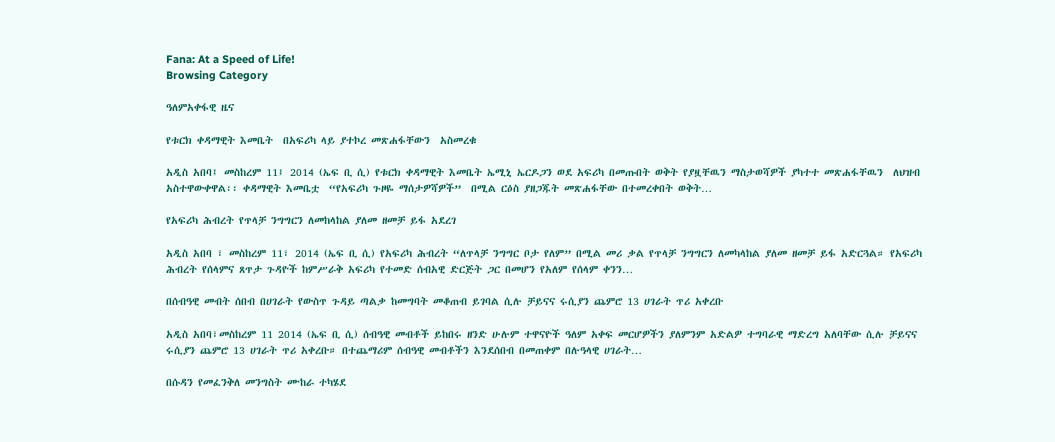Fana: At a Speed of Life!
Browsing Category

ዓለምአቀፋዊ ዜና

የቱርክ ቀዳማዊት እመቤት  በአፍሪካ ላይ ያተኮረ መጽሐፋቸውን  አስመረቁ

አዲስ አበባ፤ መስከረም 11፤ 2014 (ኤፍ ቢ ሲ) የቱርክ ቀዳማዊት እመቤት ኤሚኒ ኤርዶጋን ወደ አፍሪካ በመጡበት ወቅት የያዟቸዉን ማስታወሻዎች ያካተተ መጽሐፋቸዉን  ለህዝብ አስተዋውቀዋል፡፡ ቀዳማዊት እመቤቷ  “የአፍሪካ ጉዞዬ ማሰታዎሻዎች”  በሚል ርዕስ ያዘጋጁት መጽሐፋቸው በተመረቀበት ወቅት…

የአፍሪካ ሕብረት የጥላቻ ንግግርን ለመከላከል ያለመ ዘመቻ ይፋ አደረገ

አዲስ አበባ ፣ መስከረም 11፣ 2014 (ኤፍ ቢ ሲ) የአፍሪካ ሕብረት “ለጥላቻ ንግግር ቦታ የለም” በሚል መሪ ቃል የጥላቻ ንግግርን ለመካላከል ያለመ ዘመቻ ይፋ አድርጓል። የአፍሪካ ሕብረት የሰላምና ጸጥታ ጉዳዮች ከምሥራቅ አፍሪካ የተመድ ሰብአዊ ድርጅት ጋር በመሆን የአለም የሰላም ቀንን…

በሰብዓዊ መብት ሰበብ በሀገራት የውስጥ ጉዳይ ጣልቃ ከመግባት መቆጠብ ይገባል ሲሉ ቻይናና ሩሲያን ጨምሮ 13 ሀገራት ጥሪ አቀረቡ

አዲስ አበባ፣መስከረም 11 2014 (ኤፍ ቢ ሲ) ሰብዓዊ መብቶች ይከበሩ ዘንድ ሁሉም ተዋናዮች ዓለም አቀፍ መርሆዎችን ያለምንም አድልዎ ተግባራዊ ማድረግ አለባቸው ሲሉ ቻይናና ሩሲያን ጨምሮ 13 ሀገራት ጥሪ አቀረቡ። በተጨማሪም ሰብዓዊ መብቶችን እንደሰበብ በመጠቀም በሉዓላዊ ሀገራት…

በሱዳን የመፈንቅለ መንግስት ሙከራ ተካሄደ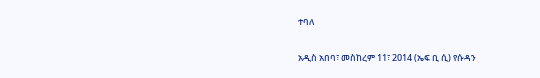ተባለ

አዲስ አበባ፣ መስከረም 11፣ 2014 (ኤፍ ቢ ሲ) የሱዳን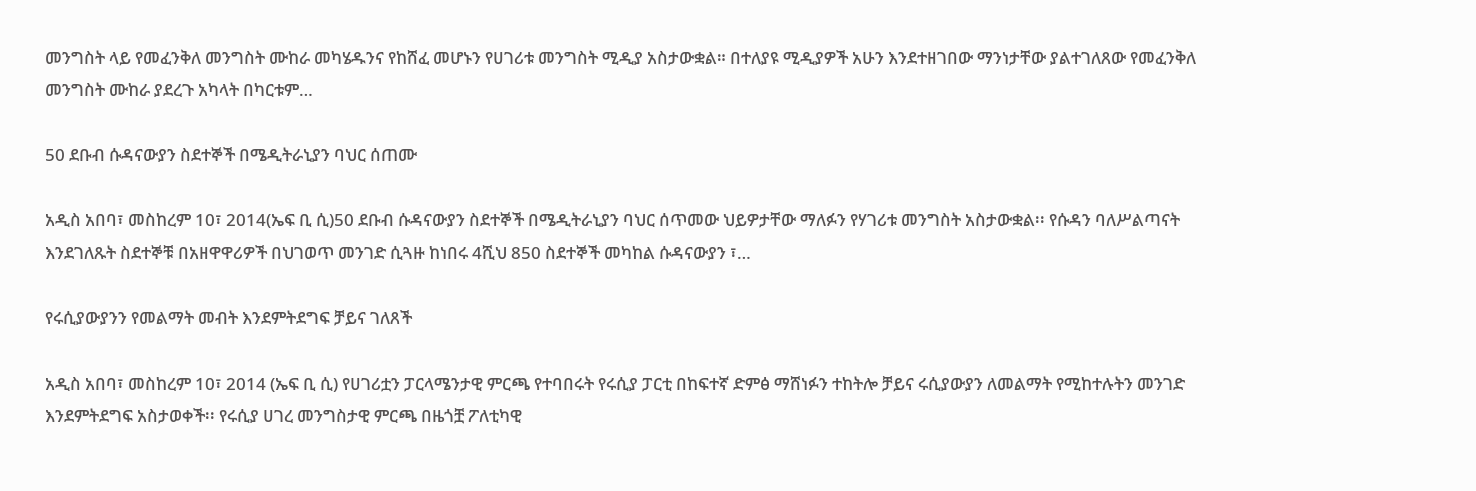መንግስት ላይ የመፈንቅለ መንግስት ሙከራ መካሄዱንና የከሸፈ መሆኑን የሀገሪቱ መንግስት ሚዲያ አስታውቋል። በተለያዩ ሚዲያዎች አሁን እንደተዘገበው ማንነታቸው ያልተገለጸው የመፈንቅለ መንግስት ሙከራ ያደረጉ አካላት በካርቱም…

50 ደቡብ ሱዳናውያን ስደተኞች በሜዲትራኒያን ባህር ሰጠሙ

አዲስ አበባ፣ መስከረም 10፣ 2014(ኤፍ ቢ ሲ)50 ደቡብ ሱዳናውያን ስደተኞች በሜዲትራኒያን ባህር ሰጥመው ህይዎታቸው ማለፉን የሃገሪቱ መንግስት አስታውቋል፡፡ የሱዳን ባለሥልጣናት እንደገለጹት ስደተኞቹ በአዘዋዋሪዎች በህገወጥ መንገድ ሲጓዙ ከነበሩ 4ሺህ 850 ስደተኞች መካከል ሱዳናውያን ፣…

የሩሲያውያንን የመልማት መብት እንደምትደግፍ ቻይና ገለጸች

አዲስ አበባ፣ መስከረም 10፣ 2014 (ኤፍ ቢ ሲ) የሀገሪቷን ፓርላሜንታዊ ምርጫ የተባበሩት የሩሲያ ፓርቲ በከፍተኛ ድምፅ ማሸነፉን ተከትሎ ቻይና ሩሲያውያን ለመልማት የሚከተሉትን መንገድ እንደምትደግፍ አስታወቀች፡፡ የሩሲያ ሀገረ መንግስታዊ ምርጫ በዜጎቿ ፖለቲካዊ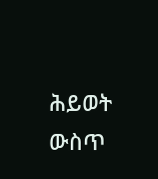ሕይወት ውስጥ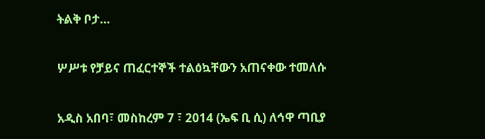ትልቅ ቦታ…

ሦሥቱ የቻይና ጠፈርተኞች ተልዕኳቸውን አጠናቀው ተመለሱ

አዲስ አበባ፣ መስከረም 7 ፣ 2014 (ኤፍ ቢ ሲ) ለኅዋ ጣቢያ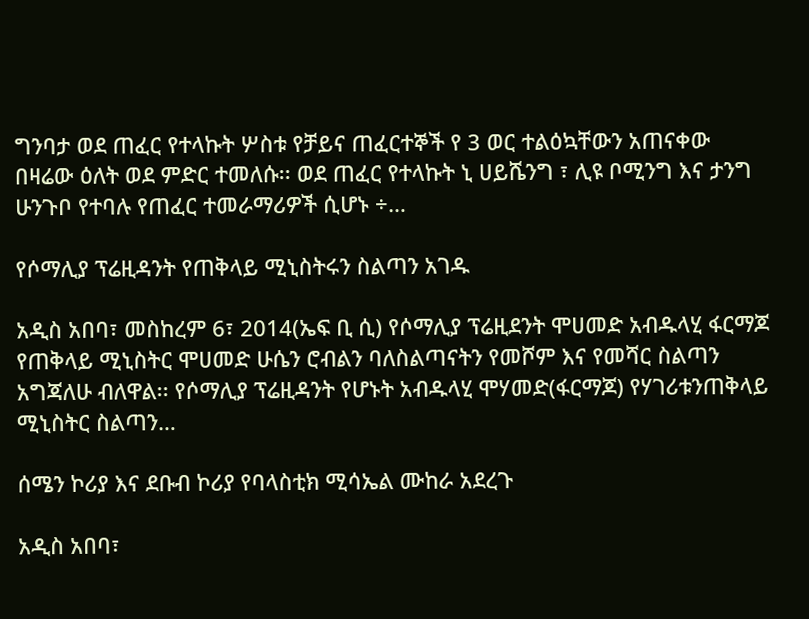ግንባታ ወደ ጠፈር የተላኩት ሦስቱ የቻይና ጠፈርተኞች የ 3 ወር ተልዕኳቸውን አጠናቀው በዛሬው ዕለት ወደ ምድር ተመለሱ፡፡ ወደ ጠፈር የተላኩት ኒ ሀይሼንግ ፣ ሊዩ ቦሚንግ እና ታንግ ሁንጉቦ የተባሉ የጠፈር ተመራማሪዎች ሲሆኑ ÷…

የሶማሊያ ፕሬዚዳንት የጠቅላይ ሚኒስትሩን ስልጣን አገዱ

አዲስ አበባ፣ መስከረም 6፣ 2014(ኤፍ ቢ ሲ) የሶማሊያ ፕሬዚደንት ሞሀመድ አብዱላሂ ፋርማጆ የጠቅላይ ሚኒስትር ሞሀመድ ሁሴን ሮብልን ባለስልጣናትን የመሾም እና የመሻር ስልጣን አግጃለሁ ብለዋል፡፡ የሶማሊያ ፕሬዚዳንት የሆኑት አብዱላሂ ሞሃመድ(ፋርማጆ) የሃገሪቱንጠቅላይ ሚኒስትር ስልጣን…

ሰሜን ኮሪያ እና ደቡብ ኮሪያ የባላስቲክ ሚሳኤል ሙከራ አደረጉ

አዲስ አበባ፣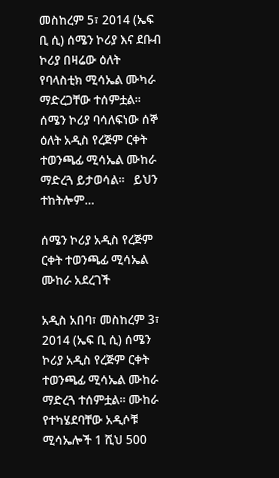መስከረም 5፣ 2014 (ኤፍ ቢ ሲ) ሰሜን ኮሪያ እና ደቡብ ኮሪያ በዛሬው ዕለት የባላስቲክ ሚሳኤል ሙካራ ማድረጋቸው ተሰምቷል፡፡   ሰሜን ኮሪያ ባሳለፍነው ሰኞ ዕለት አዲስ የረጅም ርቀት ተወንጫፊ ሚሳኤል ሙከራ ማድረጓ ይታወሳል፡፡   ይህን ተከትሎም…

ሰሜን ኮሪያ አዲስ የረጅም ርቀት ተወንጫፊ ሚሳኤል ሙከራ አደረገች

አዲስ አበባ፣ መስከረም 3፣ 2014 (ኤፍ ቢ ሲ) ሰሜን ኮሪያ አዲስ የረጅም ርቀት ተወንጫፊ ሚሳኤል ሙከራ ማድረጓ ተሰምቷል፡፡ ሙከራ የተካሄደባቸው አዲሶቹ ሚሳኤሎች 1 ሺህ 500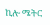ኪሎ ሜትር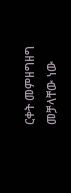ርቀት መምዘግዘግ መቻላቸው ነው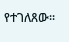የተገለጸው፡፡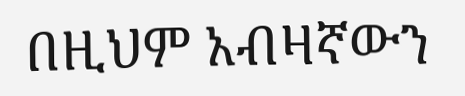በዚህም አብዛኛውን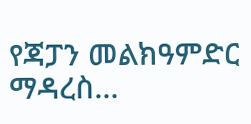የጃፓን መልክዓምድር ማዳረስ…